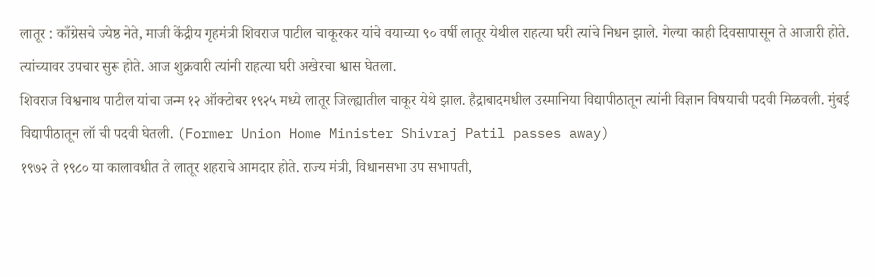लातूर : काँग्रेसचे ज्येष्ठ नेते, माजी केंद्रीय गृहमंत्री शिवराज पाटील चाकूरकर यांचे वयाच्या ९० वर्षी लातूर येथील राहत्या घरी त्यांचे निधन झाले. गेल्या काही दिवसापासून ते आजारी होते. त्यांच्यावर उपचार सुरू होते. आज शुक्रवारी त्यांनी राहत्या घरी अखेरचा श्वास घेतला.
शिवराज विश्वनाथ पाटील यांचा जन्म १२ ऑक्टोबर १९२५ मध्ये लातूर जिल्ह्यातील चाकूर येथे झाल. हैद्राबादमधील उस्मानिया विद्यापीठातून त्यांनी विज्ञान विषयाची पदवी मिळवली. मुंबई विद्यापीठातून लॉ ची पदवी घेतली. (Former Union Home Minister Shivraj Patil passes away)
१९७२ ते १९८० या कालावधीत ते लातूर शहराचे आमदार होते. राज्य मंत्री, विधानसभा उप सभापती,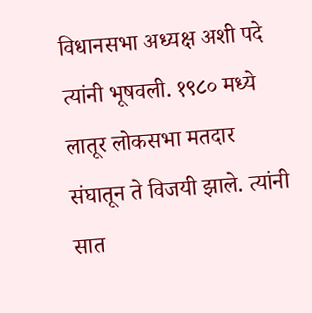विधानसभा अध्यक्ष अशी पदे त्यांनी भूषवली. १९८० मध्ये लातूर लोकसभा मतदार संघातून ते विजयी झाले. त्यांनी सात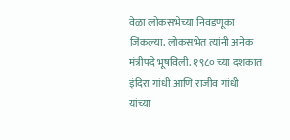वेळा लोकसभेच्या निवडणूका जिंकल्या. लोकसभेत त्यांनी अनेक मंत्रीपदे भूषविली. १९८० च्या दशकात इंदिरा गांधी आणि राजीव गांधी यांच्या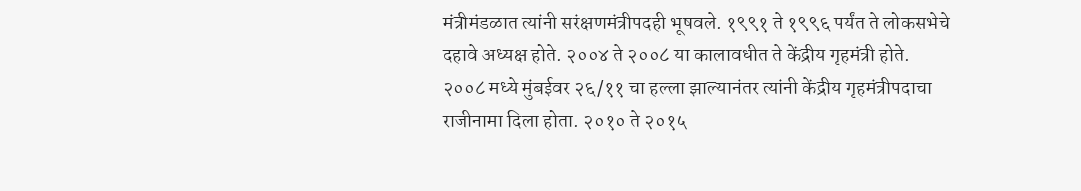मंत्रीमंडळात त्यांनी सरंक्षणमंत्रीपदही भूषवले. १९९१ ते १९९६ पर्यंत ते लोकसभेचे दहावे अध्यक्ष होते. २००४ ते २००८ या कालावधीत ते केंद्रीय गृहमंत्री होते. २००८ मध्ये मुंबईवर २६/११ चा हल्ला झाल्यानंतर त्यांनी केंद्रीय गृहमंत्रीपदाचा राजीनामा दिला होता. २०१० ते २०१५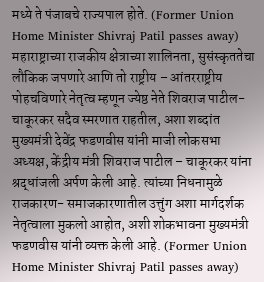मध्ये ते पंजाबचे राज्यपाल होते. (Former Union Home Minister Shivraj Patil passes away)
महाराष्ट्राच्या राजकीय क्षेत्राच्या शालिनता, सुसंस्कृततेचा लौकिक जपणारे आणि तो राष्ट्रीय – आंतरराष्ट्रीय पोहचविणारे नेतृत्व म्हणून ज्येष्ठ नेते शिवराज पाटील- चाकूरकर सदैव स्मरणात राहतील, अशा शब्दांत मुख्यमंत्री देवेंद्र फडणवीस यांनी माजी लोकसभा अध्यक्ष, केंद्रीय मंत्री शिवराज पाटील – चाकूरकर यांना श्रद्धांजली अर्पण केली आहे. त्यांच्या निधनामुळे राजकारण- समाजकारणातील उत्तुंग अशा मार्गदर्शक नेतृत्वाला मुकलो आहोत, अशी शोकभावना मुख्यमंत्री फडणवीस यांनी व्यक्त केली आहे. (Former Union Home Minister Shivraj Patil passes away)